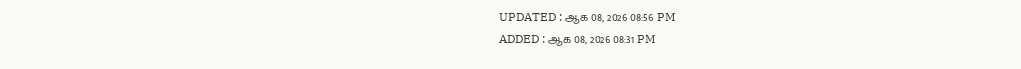UPDATED : ஆக 08, 2026 08:56 PM
ADDED : ஆக 08, 2026 08:31 PM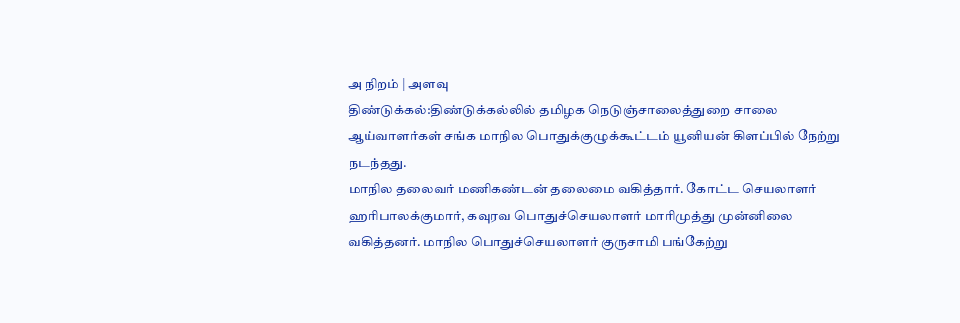அ நிறம் | அளவு
திண்டுக்கல்:திண்டுக்கல்லில் தமிழக நெடுஞ்சாலைத்துறை சாலை ஆய்வாளர்கள் சங்க மாநில பொதுக்குழுக்கூட்டம் யூனியன் கிளப்பில் நேற்று நடந்தது.
மாநில தலைவர் மணிகண்டன் தலைமை வகித்தார். கோட்ட செயலாளர் ஹரிபாலக்குமார், கவுரவ பொதுச்செயலாளர் மாரிமுத்து முன்னிலை வகித்தனர். மாநில பொதுச்செயலாளர் குருசாமி பங்கேற்று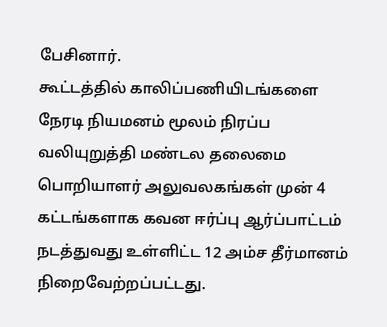பேசினார்.
கூட்டத்தில் காலிப்பணியிடங்களை நேரடி நியமனம் மூலம் நிரப்ப வலியுறுத்தி மண்டல தலைமை பொறியாளர் அலுவலகங்கள் முன் 4 கட்டங்களாக கவன ஈர்ப்பு ஆர்ப்பாட்டம் நடத்துவது உள்ளிட்ட 12 அம்ச தீர்மானம் நிறைவேற்றப்பட்டது.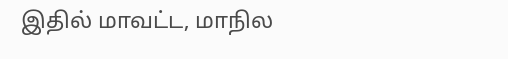இதில் மாவட்ட, மாநில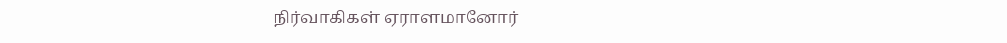நிர்வாகிகள் ஏராளமானோர்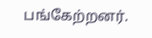பங்கேற்றனர்.